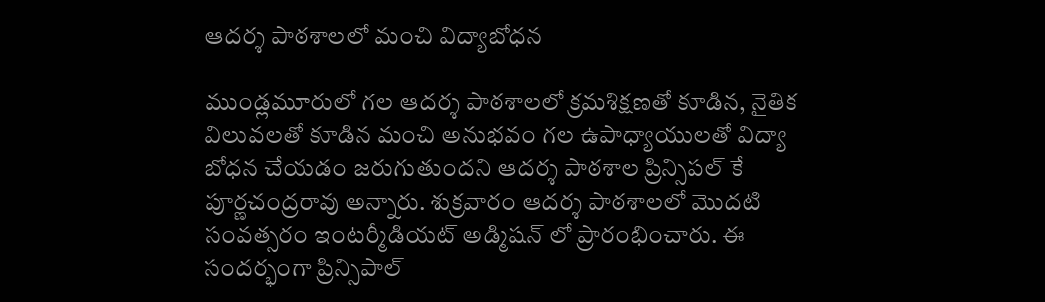ఆదర్శ పాఠశాలలో మంచి విద్యాబోధన

ముండ్లమూరులో గల ఆదర్శ పాఠశాలలో క్రమశిక్షణతో కూడిన, నైతిక విలువలతో కూడిన మంచి అనుభవం గల ఉపాధ్యాయులతో విద్యా బోధన చేయడం జరుగుతుందని ఆదర్శ పాఠశాల ప్రిన్సిపల్ కే పూర్ణచంద్రరావు అన్నారు. శుక్రవారం ఆదర్శ పాఠశాలలో మొదటి సంవత్సరం ఇంటర్మీడియట్ అడ్మిషన్ లో ప్రారంభించారు. ఈ సందర్భంగా ప్రిన్సిపాల్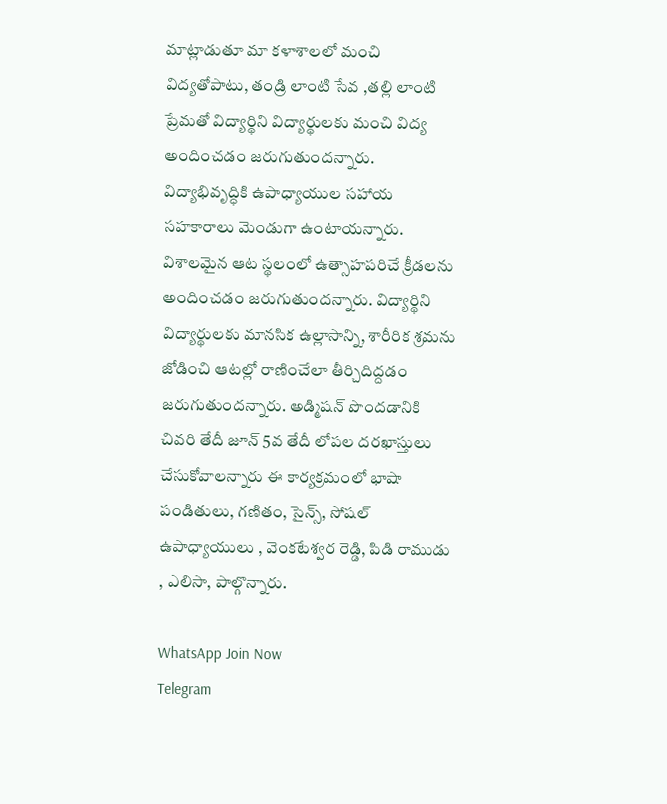మాట్లాడుతూ మా కళాశాలలో మంచి విద్యతోపాటు, తండ్రి లాంటి సేవ ,తల్లి లాంటి ప్రేమతో విద్యార్థిని విద్యార్థులకు మంచి విద్య అందించడం జరుగుతుందన్నారు. విద్యాభివృద్ధికి ఉపాధ్యాయుల సహాయ సహకారాలు మెండుగా ఉంటాయన్నారు. విశాలమైన ఆట స్థలంలో ఉత్సాహపరిచే క్రీడలను అందించడం జరుగుతుందన్నారు. విద్యార్థిని విద్యార్థులకు మానసిక ఉల్లాసాన్ని, శారీరిక శ్రమను జోడించి ఆటల్లో రాణించేలా తీర్చిదిద్దడం జరుగుతుందన్నారు. అడ్మిషన్ పొందడానికి చివరి తేదీ జూన్ 5వ తేదీ లోపల దరఖాస్తులు చేసుకోవాలన్నారు ఈ కార్యక్రమంలో భాషా పండితులు, గణితం, సైన్స్, సోషల్ ఉపాధ్యాయులు , వెంకటేశ్వర రెడ్డి, పిడి రాముడు , ఎలిసా, పాల్గొన్నారు.

WhatsApp Join Now
Telegram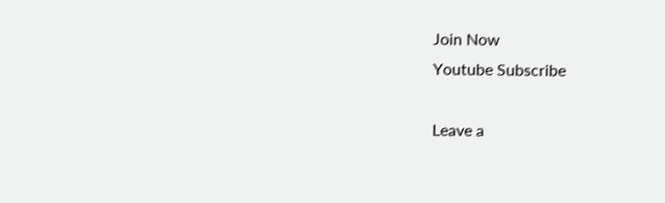Join Now
Youtube Subscribe

Leave a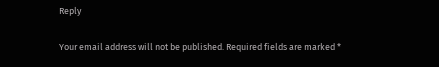Reply

Your email address will not be published. Required fields are marked *